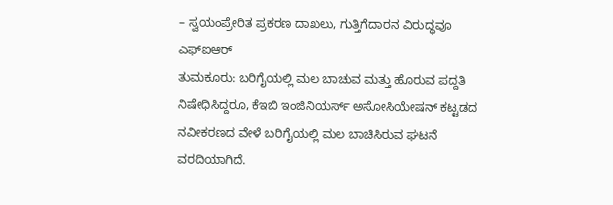– ಸ್ವಯಂಪ್ರೇರಿತ ಪ್ರಕರಣ ದಾಖಲು, ಗುತ್ತಿಗೆದಾರನ ವಿರುದ್ಧವೂ ಎಫ್ಐಆರ್
ತುಮಕೂರು: ಬರಿಗೈಯಲ್ಲಿ ಮಲ ಬಾಚುವ ಮತ್ತು ಹೊರುವ ಪದ್ದತಿ ನಿಷೇಧಿಸಿದ್ದರೂ, ಕೆಇಬಿ ಇಂಜಿನಿಯರ್ಸ್ ಅಸೋಸಿಯೇಷನ್ ಕಟ್ಟಡದ ನವೀಕರಣದ ವೇಳೆ ಬರಿಗೈಯಲ್ಲಿ ಮಲ ಬಾಚಿಸಿರುವ ಘಟನೆ ವರದಿಯಾಗಿದೆ.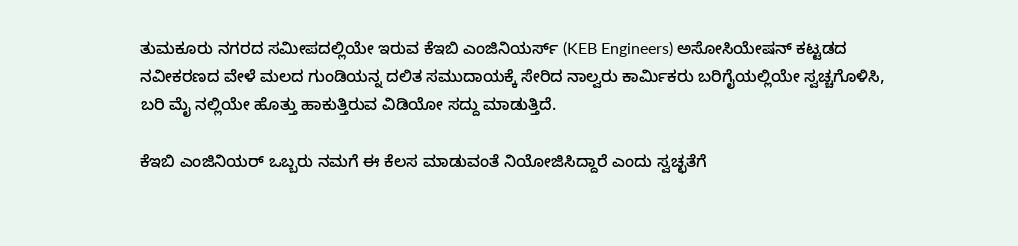ತುಮಕೂರು ನಗರದ ಸಮೀಪದಲ್ಲಿಯೇ ಇರುವ ಕೆಇಬಿ ಎಂಜಿನಿಯರ್ಸ್ (KEB Engineers) ಅಸೋಸಿಯೇಷನ್ ಕಟ್ಟಡದ ನವೀಕರಣದ ವೇಳೆ ಮಲದ ಗುಂಡಿಯನ್ನ ದಲಿತ ಸಮುದಾಯಕ್ಕೆ ಸೇರಿದ ನಾಲ್ವರು ಕಾರ್ಮಿಕರು ಬರಿಗೈಯಲ್ಲಿಯೇ ಸ್ವಚ್ಚಗೊಳಿಸಿ, ಬರಿ ಮೈ ನಲ್ಲಿಯೇ ಹೊತ್ತು ಹಾಕುತ್ತಿರುವ ವಿಡಿಯೋ ಸದ್ದು ಮಾಡುತ್ತಿದೆ.

ಕೆಇಬಿ ಎಂಜಿನಿಯರ್ ಒಬ್ಬರು ನಮಗೆ ಈ ಕೆಲಸ ಮಾಡುವಂತೆ ನಿಯೋಜಿಸಿದ್ದಾರೆ ಎಂದು ಸ್ವಚ್ಛತೆಗೆ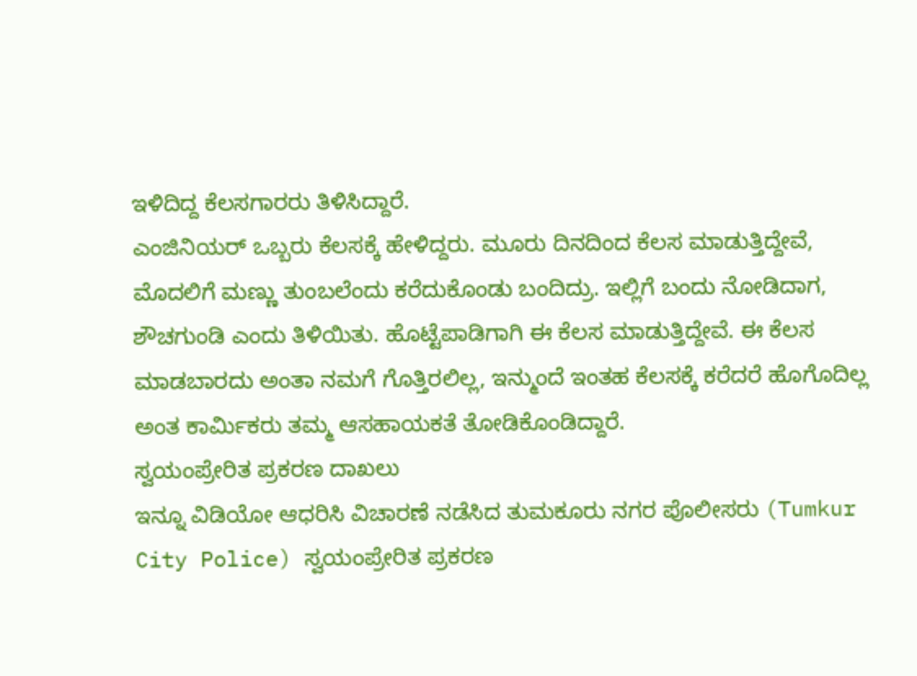ಇಳಿದಿದ್ದ ಕೆಲಸಗಾರರು ತಿಳಿಸಿದ್ದಾರೆ.
ಎಂಜಿನಿಯರ್ ಒಬ್ಬರು ಕೆಲಸಕ್ಕೆ ಹೇಳಿದ್ದರು. ಮೂರು ದಿನದಿಂದ ಕೆಲಸ ಮಾಡುತ್ತಿದ್ದೇವೆ, ಮೊದಲಿಗೆ ಮಣ್ಣು ತುಂಬಲೆಂದು ಕರೆದುಕೊಂಡು ಬಂದಿದ್ರು. ಇಲ್ಲಿಗೆ ಬಂದು ನೋಡಿದಾಗ, ಶೌಚಗುಂಡಿ ಎಂದು ತಿಳಿಯಿತು. ಹೊಟ್ಟೆಪಾಡಿಗಾಗಿ ಈ ಕೆಲಸ ಮಾಡುತ್ತಿದ್ದೇವೆ. ಈ ಕೆಲಸ ಮಾಡಬಾರದು ಅಂತಾ ನಮಗೆ ಗೊತ್ತಿರಲಿಲ್ಲ, ಇನ್ಮುಂದೆ ಇಂತಹ ಕೆಲಸಕ್ಕೆ ಕರೆದರೆ ಹೊಗೊದಿಲ್ಲ ಅಂತ ಕಾರ್ಮಿಕರು ತಮ್ಮ ಆಸಹಾಯಕತೆ ತೋಡಿಕೊಂಡಿದ್ದಾರೆ.
ಸ್ವಯಂಪ್ರೇರಿತ ಪ್ರಕರಣ ದಾಖಲು
ಇನ್ನೂ ವಿಡಿಯೋ ಆಧರಿಸಿ ವಿಚಾರಣೆ ನಡೆಸಿದ ತುಮಕೂರು ನಗರ ಪೊಲೀಸರು (Tumkur City Police) ಸ್ವಯಂಪ್ರೇರಿತ ಪ್ರಕರಣ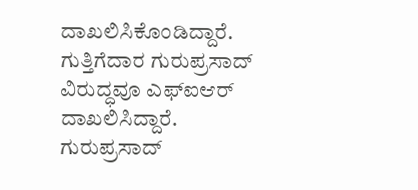ದಾಖಲಿಸಿಕೊಂಡಿದ್ದಾರೆ. ಗುತ್ತಿಗೆದಾರ ಗುರುಪ್ರಸಾದ್ ವಿರುದ್ಧವೂ ಎಫ್ಐಆರ್ ದಾಖಲಿಸಿದ್ದಾರೆ.
ಗುರುಪ್ರಸಾದ್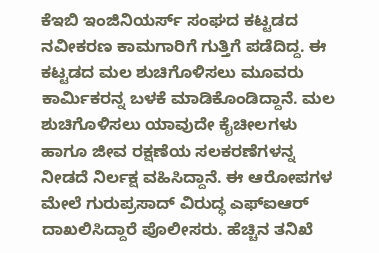ಕೆಇಬಿ ಇಂಜಿನಿಯರ್ಸ್ ಸಂಘದ ಕಟ್ಟಡದ ನವೀಕರಣ ಕಾಮಗಾರಿಗೆ ಗುತ್ತಿಗೆ ಪಡೆದಿದ್ದ. ಈ ಕಟ್ಟಡದ ಮಲ ಶುಚಿಗೊಳಿಸಲು ಮೂವರು ಕಾರ್ಮಿಕರನ್ನ ಬಳಕೆ ಮಾಡಿಕೊಂಡಿದ್ದಾನೆ. ಮಲ ಶುಚಿಗೊಳಿಸಲು ಯಾವುದೇ ಕೈಚೀಲಗಳು ಹಾಗೂ ಜೀವ ರಕ್ಷಣೆಯ ಸಲಕರಣೆಗಳನ್ನ ನೀಡದೆ ನಿರ್ಲಕ್ಷ ವಹಿಸಿದ್ದಾನೆ. ಈ ಆರೋಪಗಳ ಮೇಲೆ ಗುರುಪ್ರಸಾದ್ ವಿರುದ್ಧ ಎಫ್ಐಆರ್ ದಾಖಲಿಸಿದ್ದಾರೆ ಪೊಲೀಸರು. ಹೆಚ್ಚಿನ ತನಿಖೆ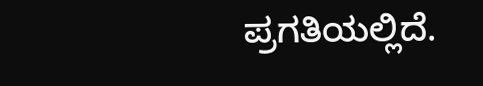ಪ್ರಗತಿಯಲ್ಲಿದೆ.